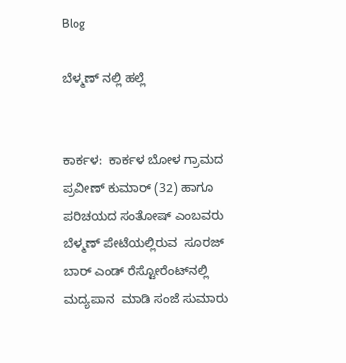Blog

ಬೆಳ್ಮಣ್ ನಲ್ಲಿ ಹಲ್ಲೆ


ಕಾರ್ಕಳ:  ಕಾರ್ಕಳ ಬೋಳ ಗ್ರಾಮದ ಪ್ರವೀಣ್ ಕುಮಾರ್ (32) ಹಾಗೂ ಪರಿಚಯದ ಸಂತೋಷ್ ಎಂಬವರು ಬೆಳ್ಮಣ್ ಪೇಟೆಯಲ್ಲಿರುವ  ಸೂರಜ್ ಬಾರ್ ಎಂಡ್ ರೆಸ್ಟೋರೆಂಟ್‌ನಲ್ಲಿ ಮದ್ಯಪಾನ  ಮಾಡಿ ಸಂಜೆ ಸುಮಾರು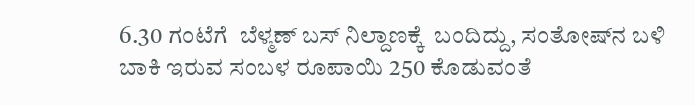6.30 ಗಂಟೆಗೆ  ಬೆಳ್ಮಣ್ ಬಸ್ ನಿಲ್ದಾಣಕ್ಕೆ  ಬಂದಿದ್ದು, ಸಂತೋಷ್‌ನ ಬಳಿ ಬಾಕಿ ಇರುವ ಸಂಬಳ ರೂಪಾಯಿ 250 ಕೊಡುವಂತೆ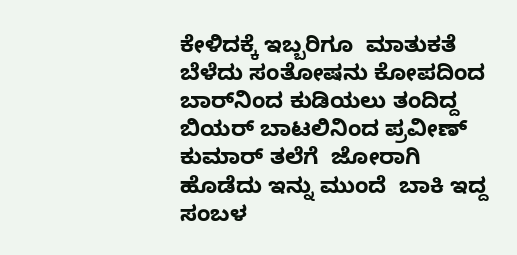ಕೇಳಿದಕ್ಕೆ ಇಬ್ಬರಿಗೂ  ಮಾತುಕತೆ ಬೆಳೆದು ಸಂತೋಷನು ಕೋಪದಿಂದ ಬಾರ್‌ನಿಂದ ಕುಡಿಯಲು ತಂದಿದ್ದ ಬಿಯರ್ ಬಾಟಲಿನಿಂದ ಪ್ರವೀಣ್ ಕುಮಾರ್ ತಲೆಗೆ  ಜೋರಾಗಿ  ಹೊಡೆದು ಇನ್ನು ಮುಂದೆ  ಬಾಕಿ ಇದ್ದ ಸಂಬಳ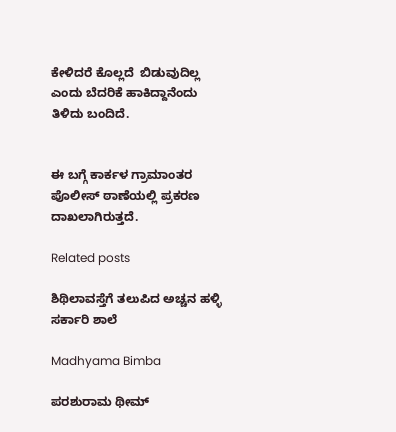ಕೇಳಿದರೆ ಕೊಲ್ಲದೆ  ಬಿಡುವುದಿಲ್ಲ ಎಂದು ಬೆದರಿಕೆ ಹಾಕಿದ್ದಾನೆಂದು ತಿಳಿದು ಬಂದಿದೆ.


ಈ ಬಗ್ಗೆ ಕಾರ್ಕಳ ಗ್ರಾಮಾಂತರ ಪೊಲೀಸ್ ಠಾಣೆಯಲ್ಲಿ ಪ್ರಕರಣ ದಾಖಲಾಗಿರುತ್ತದೆ.

Related posts

ಶಿಥಿಲಾವಸ್ತೆಗೆ ತಲುಪಿದ ಅಚ್ಚನ ಹಳ್ಳಿ ಸರ್ಕಾರಿ ಶಾಲೆ

Madhyama Bimba

ಪರಶುರಾಮ ಥೀಮ್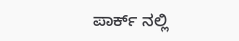ಪಾರ್ಕ್ ನಲ್ಲಿ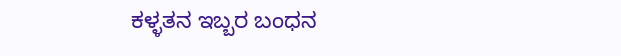ಕಳ್ಳತನ ಇಬ್ಬರ ಬಂಧನ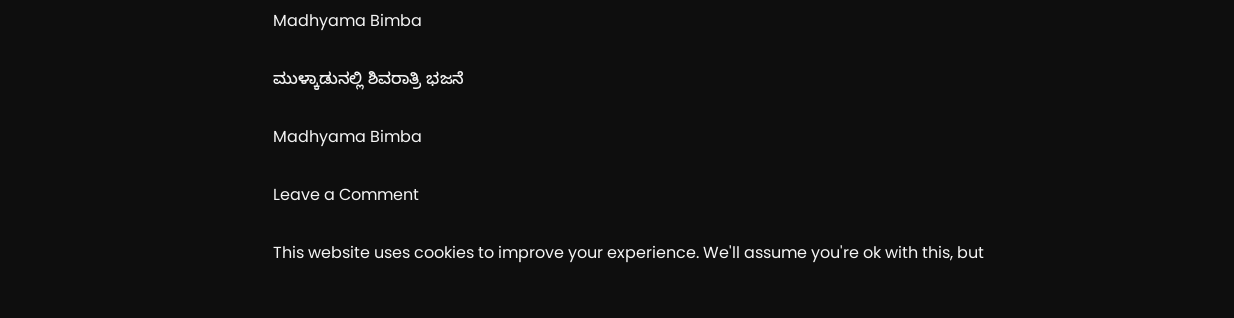Madhyama Bimba

ಮುಳ್ಕಾಡುನಲ್ಲಿ ಶಿವರಾತ್ರಿ ಭಜನೆ

Madhyama Bimba

Leave a Comment

This website uses cookies to improve your experience. We'll assume you're ok with this, but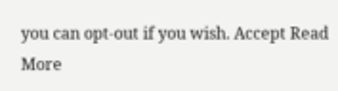you can opt-out if you wish. Accept Read More